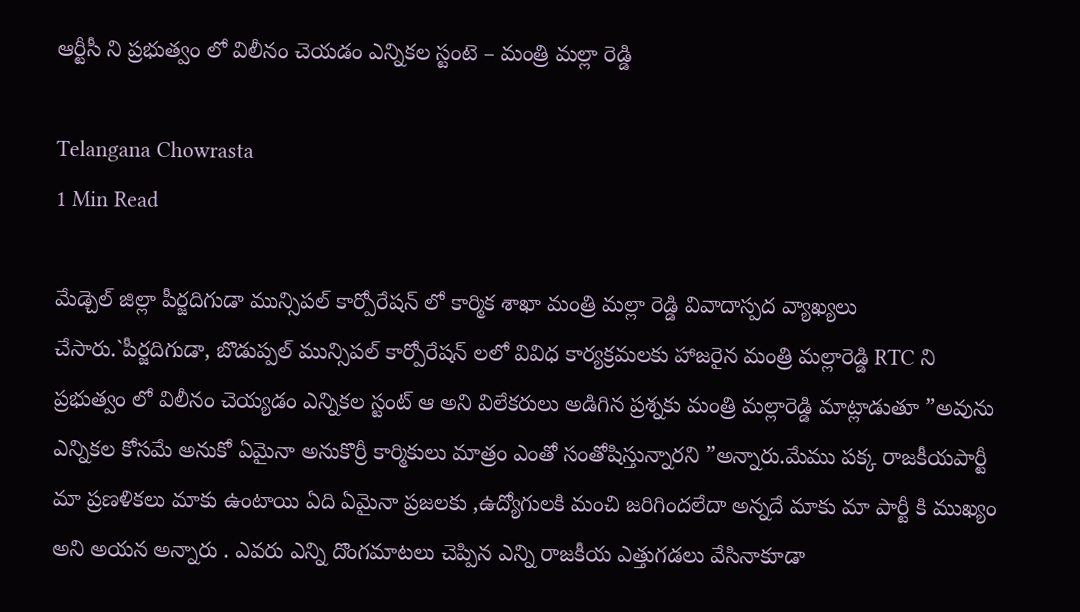ఆర్టీసీ ని ప్రభుత్వం లో విలీనం చెయడం ఎన్నికల స్టంటె – మంత్రి మల్లా రెడ్డి

Telangana Chowrasta
1 Min Read

మేడ్చెల్ జిల్లా పీర్జదిగుడా మున్సిపల్ కార్పోరేషన్ లో కార్మిక శాఖా మంత్రి మల్లా రెడ్డి వివాదాస్పద వ్యాఖ్యలు చేసారు.`పీర్జదిగుడా, బొడుప్పల్ మున్సిపల్ కార్పోరేషన్ లలో వివిధ కార్యక్రమలకు హాజరైన మంత్రి మల్లారెడ్డి RTC ని ప్రభుత్వం లో విలీనం చెయ్యడం ఎన్నికల స్టంట్ ఆ అని విలేకరులు అడిగిన ప్రశ్నకు మంత్రి మల్లారెడ్డి మాట్లాడుతూ ”అవును ఎన్నికల కోసమే అనుకో ఏమైనా అనుకొర్రీ కార్మికులు మాత్రం ఎంతో సంతోషిస్తున్నారని ”అన్నారు.మేము పక్క రాజకీయపార్టీ మా ప్రణళికలు మాకు ఉంటాయి ఏది ఏమైనా ప్రజలకు ,ఉద్యోగులకి మంచి జరిగిందలేదా అన్నదే మాకు మా పార్టీ కి ముఖ్యం అని అయన అన్నారు . ఎవరు ఎన్ని దొంగమాటలు చెప్పిన ఎన్ని రాజకీయ ఎత్తుగడలు వేసినాకూడా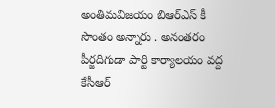అంతిమవిజయం బిఆర్ఎస్ కీ సొంతం అన్నారు . అనంతరం పీర్జదిగుడా పార్టి కార్యాలయం వద్ద కేసీఆర్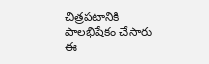చిత్రపటానికి పాలభిషేకం చేసారు ఈ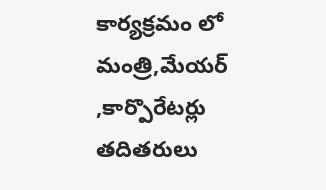కార్యక్రమం లో మంత్రి,మేయర్ ,కార్పొరేటర్లు తదితరులు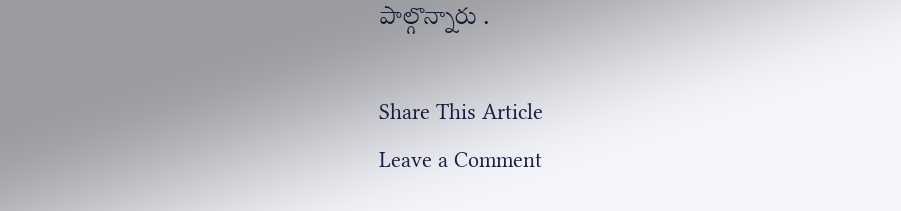పాల్గొన్నారు .

Share This Article
Leave a Comment